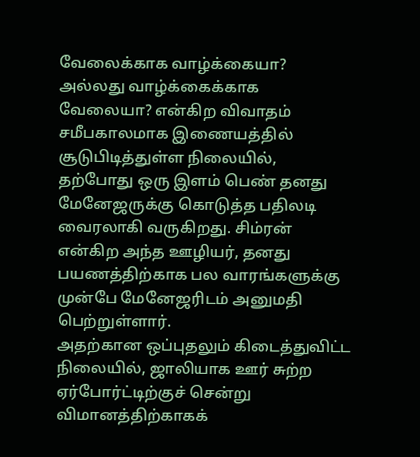வேலைக்காக வாழ்க்கையா? அல்லது வாழ்க்கைக்காக வேலையா? என்கிற விவாதம் சமீபகாலமாக இணையத்தில் சூடுபிடித்துள்ள நிலையில், தற்போது ஒரு இளம் பெண் தனது மேனேஜருக்கு கொடுத்த பதிலடி வைரலாகி வருகிறது. சிம்ரன் என்கிற அந்த ஊழியர், தனது பயணத்திற்காக பல வாரங்களுக்கு முன்பே மேனேஜரிடம் அனுமதி பெற்றுள்ளார்.
அதற்கான ஒப்புதலும் கிடைத்துவிட்ட நிலையில், ஜாலியாக ஊர் சுற்ற ஏர்போர்ட்டிற்குச் சென்று விமானத்திற்காகக்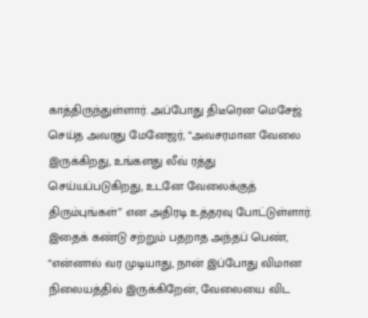காத்திருந்துள்ளார். அப்போது திடீரென மெசேஜ் செய்த அவரது மேனேஜர், “அவசரமான வேலை இருக்கிறது, உங்களது லீவ் ரத்து செய்யப்படுகிறது, உடனே வேலைக்குத் திரும்புங்கள்” என அதிரடி உத்தரவு போட்டுள்ளார்.
இதைக் கண்டு சற்றும் பதறாத அந்தப் பெண், “என்னால் வர முடியாது, நான் இப்போது விமான நிலையத்தில் இருக்கிறேன், வேலையை விட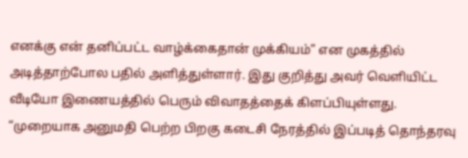எனக்கு என் தனிப்பட்ட வாழ்க்கைதான் முக்கியம்” என முகத்தில் அடித்தாற்போல பதில் அளித்துள்ளார். இது குறித்து அவர் வெளியிட்ட வீடியோ இணையத்தில் பெரும் விவாதத்தைக் கிளப்பியுள்ளது.
“முறையாக அனுமதி பெற்ற பிறகு கடைசி நேரத்தில் இப்படித் தொந்தரவு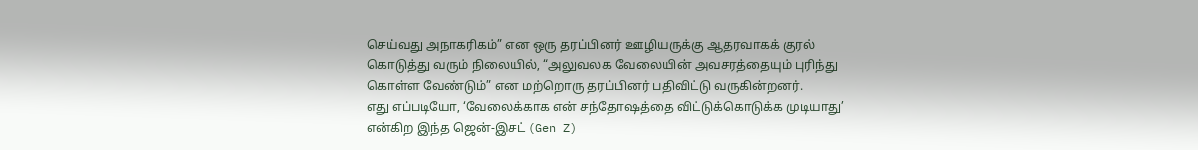செய்வது அநாகரிகம்” என ஒரு தரப்பினர் ஊழியருக்கு ஆதரவாகக் குரல் கொடுத்து வரும் நிலையில், “அலுவலக வேலையின் அவசரத்தையும் புரிந்து கொள்ள வேண்டும்” என மற்றொரு தரப்பினர் பதிவிட்டு வருகின்றனர்.
எது எப்படியோ, ‘வேலைக்காக என் சந்தோஷத்தை விட்டுக்கொடுக்க முடியாது’ என்கிற இந்த ஜென்-இசட் (Gen Z)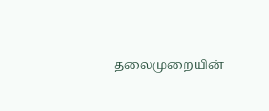தலைமுறையின்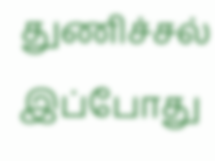துணிச்சல் இப்போது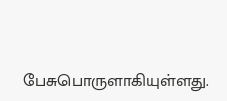பேசுபொருளாகியுள்ளது.